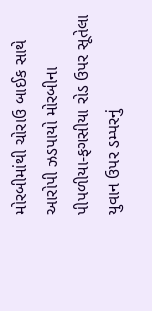મોરબીમાંથી ચોરાઉ બાઈક સાથે આરોપી ઝડપાયો મોરબીના પીપળીયા-ફગસીયા રોડ ઉપર સૂતેલા યુવાન ઉપર ડમ્પરનું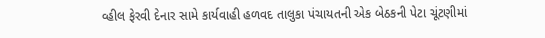વ્હીલ ફેરવી દેનાર સામે કાર્યવાહી હળવદ તાલુકા પંચાયતની એક બેઠકની પેટા ચૂંટણીમાં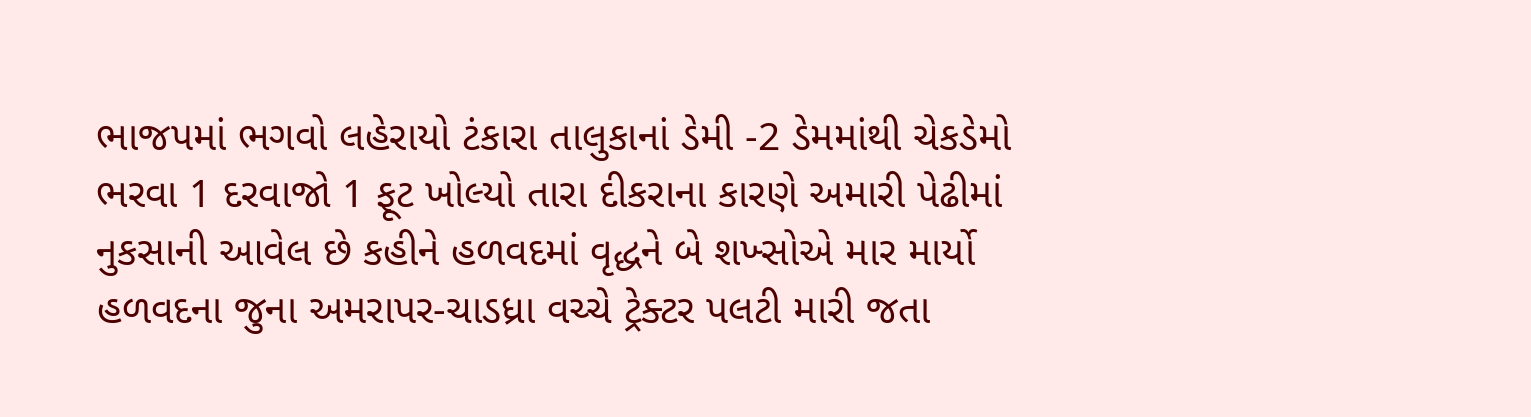ભાજપમાં ભગવો લહેરાયો ટંકારા તાલુકાનાં ડેમી -2 ડેમમાંથી ચેકડેમો ભરવા 1 દરવાજો 1 ફૂટ ખોલ્યો તારા દીકરાના કારણે અમારી પેઢીમાં નુકસાની આવેલ છે કહીને હળવદમાં વૃદ્ધને બે શખ્સોએ માર માર્યો હળવદના જુના અમરાપર-ચાડધ્રા વચ્ચે ટ્રેક્ટર પલટી મારી જતા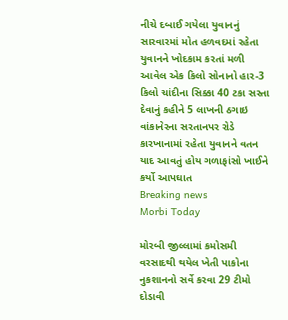નીચે દબાઈ ગયેલા યુવાનનું સારવારમાં મોત હળવદમાં રહેતા યુવાનને ખોદકામ કરતાં મળી આવેલ એક કિલો સોનાનો હાર-3 કિલો ચાંદીના સિક્કા 40 ટકા સસ્તા દેવાનું કહીને 5 લાખની ઠગાઇ વાંકાનેરના સરતાનપર રોડે કારખાનામાં રહેતા યુવાનને વતન યાદ આવતું હોય ગળાફાંસો ખાઈને કર્યો આપઘાત
Breaking news
Morbi Today

મોરબી જીલ્લામાં કમોસમી વરસાદથી થયેલ ખેતી પાકોના નુકશાનનો સર્વે કરવા 29 ટીમો દોડાવી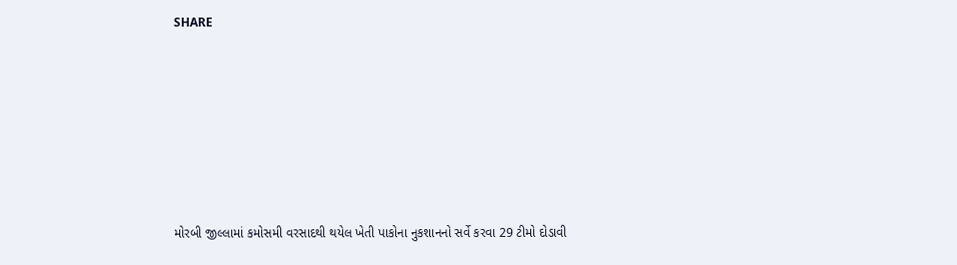SHARE







મોરબી જીલ્લામાં કમોસમી વરસાદથી થયેલ ખેતી પાકોના નુકશાનનો સર્વે કરવા 29 ટીમો દોડાવી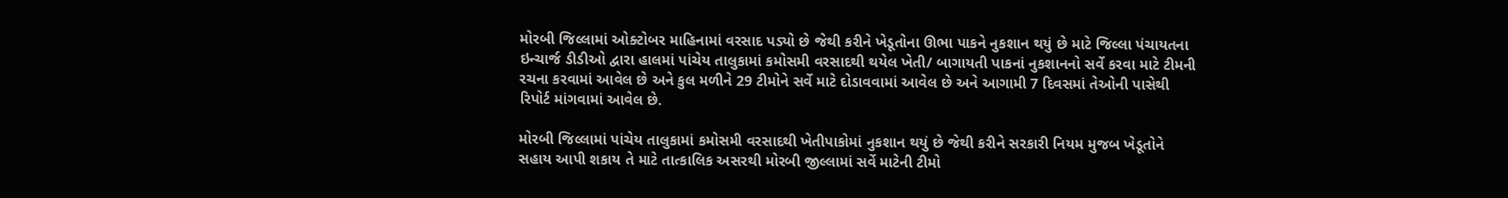મોરબી જિલ્લામાં ઓક્ટોબર માહિનામાં વરસાદ પડ્યો છે જેથી કરીને ખેડૂતોના ઊભા પાકને નુકશાન થયું છે માટે જિલ્લા પંચાયતના ઇન્ચાર્જ ડીડીઓ દ્વારા હાલમાં પાંચેય તાલુકામાં કમોસમી વરસાદથી થયેલ ખેતી/ બાગાયતી પાકનાં નુકશાનનો સર્વે કરવા માટે ટીમની રચના કરવામાં આવેલ છે અને કુલ મળીને 29 ટીમોને સર્વે માટે દોડાવવામાં આવેલ છે અને આગામી 7 દિવસમાં તેઓની પાસેથી રિપોર્ટ માંગવામાં આવેલ છે.

મોરબી જિલ્લામાં પાંચેય તાલુકામાં કમોસમી વરસાદથી ખેતીપાકોમાં નુકશાન થયું છે જેથી કરીને સરકારી નિયમ મુજબ ખેડૂતોને સહાય આપી શકાય તે માટે તાત્કાલિક અસરથી મોરબી જીલ્લામાં સર્વે માટેની ટીમો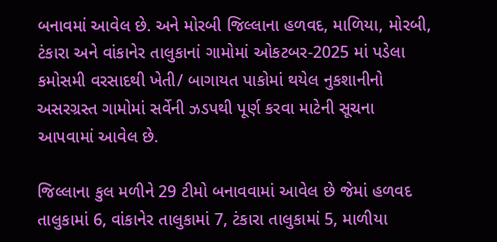બનાવમાં આવેલ છે. અને મોરબી જિલ્લાના હળવદ, માળિયા, મોરબી, ટંકારા અને વાંકાનેર તાલુકાનાં ગામોમાં ઓકટબર-2025 માં પડેલા કમોસમી વરસાદથી ખેતી/ બાગાયત પાકોમાં થયેલ નુકશાનીનો અસરગ્રસ્ત ગામોમાં સર્વેની ઝડપથી પૂર્ણ કરવા માટેની સૂચના આપવામાં આવેલ છે.

જિલ્લાના કુલ મળીને 29 ટીમો બનાવવામાં આવેલ છે જેમાં હળવદ તાલુકામાં 6, વાંકાનેર તાલુકામાં 7, ટંકારા તાલુકામાં 5, માળીયા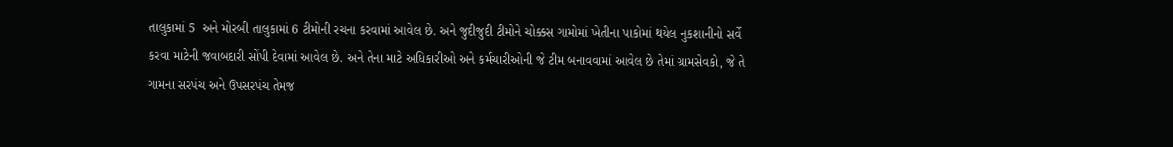તાલુકામાં 5  અને મોરબી તાલુકામાં 6 ટીમોની રચના કરવામાં આવેલ છે. અને જુદીજુદી ટીમોને ચોક્કસ ગામોમાં ખેતીના પાકોમાં થયેલ નુકશાનીનો સર્વે કરવા માટેની જવાબદારી સોંપી દેવામાં આવેલ છે. અને તેના માટે અધિકારીઓ અને કર્મચારીઓની જે ટીમ બનાવવામાં આવેલ છે તેમાં ગ્રામસેવકો, જે તે ગામના સરપંચ અને ઉપસરપંચ તેમજ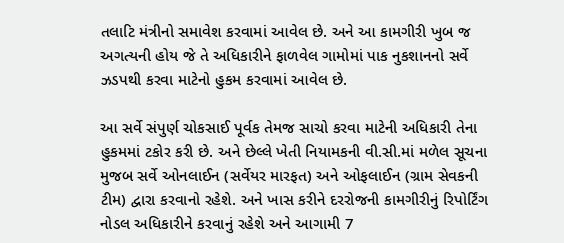તલાટિ મંત્રીનો સમાવેશ કરવામાં આવેલ છે. અને આ કામગીરી ખુબ જ અગત્યની હોય જે તે અધિકારીને ફાળવેલ ગામોમાં પાક નુકશાનનો સર્વે ઝડપથી કરવા માટેનો હુકમ કરવામાં આવેલ છે.

આ સર્વે સંપુર્ણ ચોકસાઈ પૂર્વક તેમજ સાચો કરવા માટેની અધિકારી તેના હુકમમાં ટકોર કરી છે. અને છેલ્લે ખેતી નિયામકની વી.સી.માં મળેલ સૂચના મુજબ સર્વે ઓનલાઈન (સર્વેયર મારફત) અને ઓફલાઈન (ગ્રામ સેવકની ટીમ) દ્વારા કરવાનો રહેશે. અને ખાસ કરીને દરરોજની કામગીરીનું રિપોર્ટિંગ નોડલ અધિકારીને કરવાનું રહેશે અને આગામી 7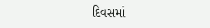દિવસમાં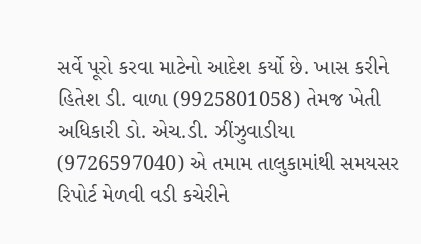સર્વે પૂરો કરવા માટેનો આદેશ કર્યો છે. ખાસ કરીને હિતેશ ડી. વાળા (9925801058) તેમજ ખેતી અધિકારી ડો. એચ.ડી. ઝીંઝુવાડીયા (9726597040) એ તમામ તાલુકામાંથી સમયસર રિપોર્ટ મેળવી વડી કચેરીને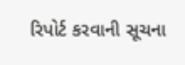રિપોર્ટ કરવાની સૂચના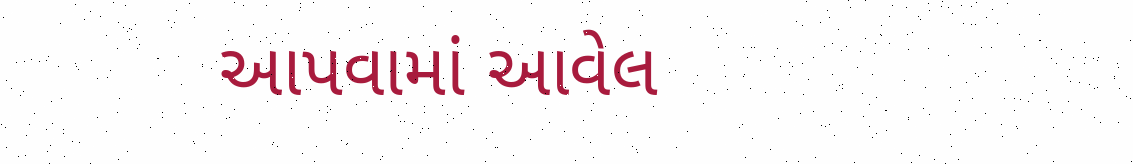આપવામાં આવેલ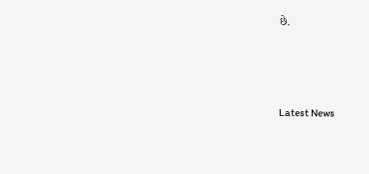છે.






Latest News